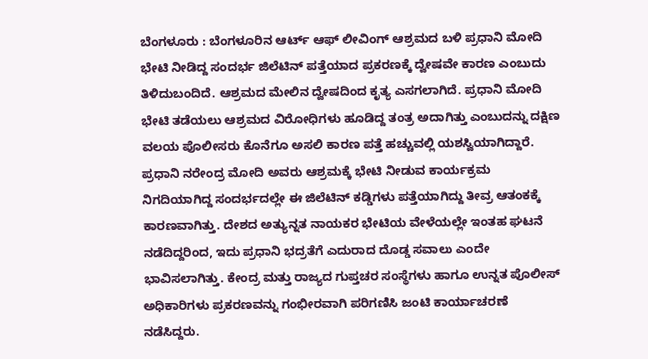ಬೆಂಗಳೂರು : ಬೆಂಗಳೂರಿನ ಆರ್ಟ್ ಆಫ್ ಲೀವಿಂಗ್ ಆಶ್ರಮದ ಬಳಿ ಪ್ರಧಾನಿ ಮೋದಿ ಭೇಟಿ ನೀಡಿದ್ದ ಸಂದರ್ಭ ಜಿಲೆಟಿನ್ ಪತ್ತೆಯಾದ ಪ್ರಕರಣಕ್ಕೆ ದ್ವೇಷವೇ ಕಾರಣ ಎಂಬುದು ತಿಳಿದುಬಂದಿದೆ. ಆಶ್ರಮದ ಮೇಲಿನ ದ್ವೇಷದಿಂದ ಕೃತ್ಯ ಎಸಗಲಾಗಿದೆ. ಪ್ರಧಾನಿ ಮೋದಿ ಭೇಟಿ ತಡೆಯಲು ಆಶ್ರಮದ ವಿರೋಧಿಗಳು ಹೂಡಿದ್ದ ತಂತ್ರ ಅದಾಗಿತ್ತು ಎಂಬುದನ್ನು ದಕ್ಷಿಣ ವಲಯ ಪೊಲೀಸರು ಕೊನೆಗೂ ಅಸಲಿ ಕಾರಣ ಪತ್ತೆ ಹಚ್ಚುವಲ್ಲಿ ಯಶಸ್ವಿಯಾಗಿದ್ದಾರೆ.
ಪ್ರಧಾನಿ ನರೇಂದ್ರ ಮೋದಿ ಅವರು ಆಶ್ರಮಕ್ಕೆ ಭೇಟಿ ನೀಡುವ ಕಾರ್ಯಕ್ರಮ ನಿಗದಿಯಾಗಿದ್ದ ಸಂದರ್ಭದಲ್ಲೇ ಈ ಜಿಲೆಟಿನ್ ಕಡ್ಡಿಗಳು ಪತ್ತೆಯಾಗಿದ್ದು ತೀವ್ರ ಆತಂಕಕ್ಕೆ ಕಾರಣವಾಗಿತ್ತು. ದೇಶದ ಅತ್ಯುನ್ನತ ನಾಯಕರ ಭೇಟಿಯ ವೇಳೆಯಲ್ಲೇ ಇಂತಹ ಘಟನೆ ನಡೆದಿದ್ದರಿಂದ, ಇದು ಪ್ರಧಾನಿ ಭದ್ರತೆಗೆ ಎದುರಾದ ದೊಡ್ಡ ಸವಾಲು ಎಂದೇ ಭಾವಿಸಲಾಗಿತ್ತು. ಕೇಂದ್ರ ಮತ್ತು ರಾಜ್ಯದ ಗುಪ್ತಚರ ಸಂಸ್ಥೆಗಳು ಹಾಗೂ ಉನ್ನತ ಪೊಲೀಸ್ ಅಧಿಕಾರಿಗಳು ಪ್ರಕರಣವನ್ನು ಗಂಭೀರವಾಗಿ ಪರಿಗಣಿಸಿ ಜಂಟಿ ಕಾರ್ಯಾಚರಣೆ ನಡೆಸಿದ್ದರು.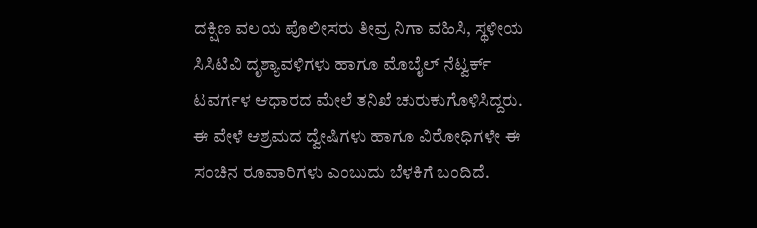ದಕ್ಷಿಣ ವಲಯ ಪೊಲೀಸರು ತೀವ್ರ ನಿಗಾ ವಹಿಸಿ, ಸ್ಥಳೀಯ ಸಿಸಿಟಿವಿ ದೃಶ್ಯಾವಳಿಗಳು ಹಾಗೂ ಮೊಬೈಲ್ ನೆಟ್ವರ್ಕ್ ಟವರ್ಗಳ ಆಧಾರದ ಮೇಲೆ ತನಿಖೆ ಚುರುಕುಗೊಳಿಸಿದ್ದರು. ಈ ವೇಳೆ ಆಶ್ರಮದ ದ್ವೇಷಿಗಳು ಹಾಗೂ ವಿರೋಧಿಗಳೇ ಈ ಸಂಚಿನ ರೂವಾರಿಗಳು ಎಂಬುದು ಬೆಳಕಿಗೆ ಬಂದಿದೆ.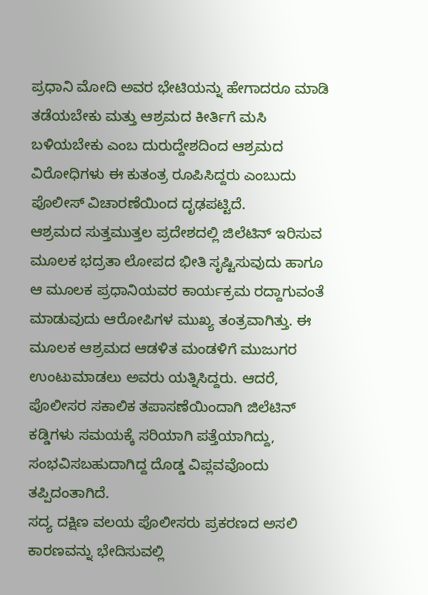ಪ್ರಧಾನಿ ಮೋದಿ ಅವರ ಭೇಟಿಯನ್ನು ಹೇಗಾದರೂ ಮಾಡಿ ತಡೆಯಬೇಕು ಮತ್ತು ಆಶ್ರಮದ ಕೀರ್ತಿಗೆ ಮಸಿ ಬಳಿಯಬೇಕು ಎಂಬ ದುರುದ್ದೇಶದಿಂದ ಆಶ್ರಮದ ವಿರೋಧಿಗಳು ಈ ಕುತಂತ್ರ ರೂಪಿಸಿದ್ದರು ಎಂಬುದು ಪೊಲೀಸ್ ವಿಚಾರಣೆಯಿಂದ ದೃಢಪಟ್ಟಿದೆ.
ಆಶ್ರಮದ ಸುತ್ತಮುತ್ತಲ ಪ್ರದೇಶದಲ್ಲಿ ಜಿಲೆಟಿನ್ ಇರಿಸುವ ಮೂಲಕ ಭದ್ರತಾ ಲೋಪದ ಭೀತಿ ಸೃಷ್ಟಿಸುವುದು ಹಾಗೂ ಆ ಮೂಲಕ ಪ್ರಧಾನಿಯವರ ಕಾರ್ಯಕ್ರಮ ರದ್ದಾಗುವಂತೆ ಮಾಡುವುದು ಆರೋಪಿಗಳ ಮುಖ್ಯ ತಂತ್ರವಾಗಿತ್ತು. ಈ ಮೂಲಕ ಆಶ್ರಮದ ಆಡಳಿತ ಮಂಡಳಿಗೆ ಮುಜುಗರ ಉಂಟುಮಾಡಲು ಅವರು ಯತ್ನಿಸಿದ್ದರು. ಆದರೆ, ಪೊಲೀಸರ ಸಕಾಲಿಕ ತಪಾಸಣೆಯಿಂದಾಗಿ ಜಿಲೆಟಿನ್ ಕಡ್ಡಿಗಳು ಸಮಯಕ್ಕೆ ಸರಿಯಾಗಿ ಪತ್ತೆಯಾಗಿದ್ದು, ಸಂಭವಿಸಬಹುದಾಗಿದ್ದ ದೊಡ್ಡ ವಿಪ್ಲವವೊಂದು ತಪ್ಪಿದಂತಾಗಿದೆ.
ಸದ್ಯ ದಕ್ಷಿಣ ವಲಯ ಪೊಲೀಸರು ಪ್ರಕರಣದ ಅಸಲಿ ಕಾರಣವನ್ನು ಭೇದಿಸುವಲ್ಲಿ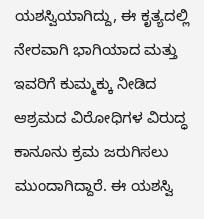ಯಶಸ್ವಿಯಾಗಿದ್ದು, ಈ ಕೃತ್ಯದಲ್ಲಿ ನೇರವಾಗಿ ಭಾಗಿಯಾದ ಮತ್ತು ಇವರಿಗೆ ಕುಮ್ಮಕ್ಕು ನೀಡಿದ ಆಶ್ರಮದ ವಿರೋಧಿಗಳ ವಿರುದ್ಧ ಕಾನೂನು ಕ್ರಮ ಜರುಗಿಸಲು ಮುಂದಾಗಿದ್ದಾರೆ. ಈ ಯಶಸ್ವಿ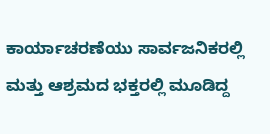ಕಾರ್ಯಾಚರಣೆಯು ಸಾರ್ವಜನಿಕರಲ್ಲಿ ಮತ್ತು ಆಶ್ರಮದ ಭಕ್ತರಲ್ಲಿ ಮೂಡಿದ್ದ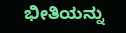ಭೀತಿಯನ್ನು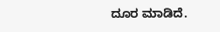ದೂರ ಮಾಡಿದೆ.